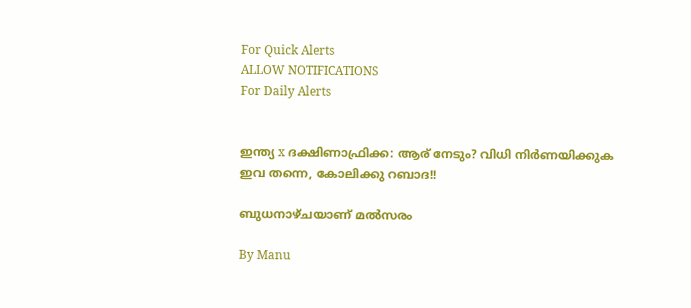For Quick Alerts
ALLOW NOTIFICATIONS
For Daily Alerts


ഇന്ത്യ x ദക്ഷിണാഫ്രിക്ക: ആര് നേടും? വിധി നിര്‍ണയിക്കുക ഇവ തന്നെ, കോലിക്കു റബാദ!!

ബുധനാഴ്ചയാണ് മല്‍സരം

By Manu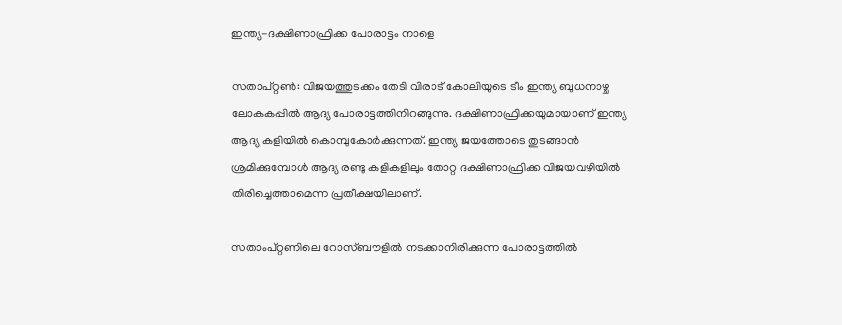ഇന്ത്യ-ദക്ഷിണാഫ്രിക്ക പോരാട്ടം നാളെ

സതാപ്റ്റണ്‍: വിജയത്തുടക്കം തേടി വിരാട് കോലിയുടെ ടീം ഇന്ത്യ ബുധനാഴ്ച ലോകകപ്പില്‍ ആദ്യ പോരാട്ടത്തിനിറങ്ങുന്നു. ദക്ഷിണാഫ്രിക്കയുമായാണ് ഇന്ത്യ ആദ്യ കളിയില്‍ കൊമ്പുകോര്‍ക്കുന്നത്. ഇന്ത്യ ജയത്തോടെ തുടങ്ങാന്‍ ശ്രമിക്കുമ്പോള്‍ ആദ്യ രണ്ടു കളികളിലും തോറ്റ ദക്ഷിണാഫ്രിക്ക വിജയവഴിയില്‍ തിരിച്ചെത്താമെന്ന പ്രതീക്ഷയിലാണ്.

സതാംപ്റ്റണിലെ റോസ്ബൗളില്‍ നടക്കാനിരിക്കുന്ന പോരാട്ടത്തില്‍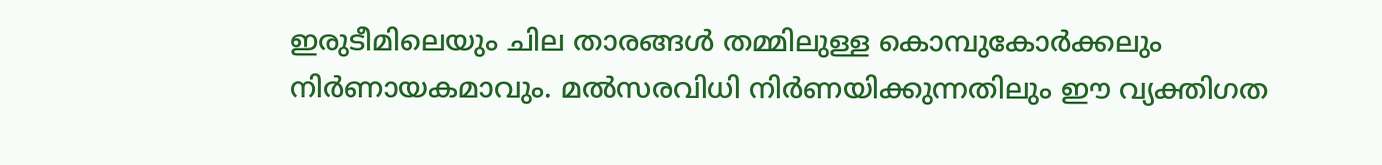ഇരുടീമിലെയും ചില താരങ്ങള്‍ തമ്മിലുള്ള കൊമ്പുകോര്‍ക്കലും നിര്‍ണായകമാവും. മല്‍സരവിധി നിര്‍ണയിക്കുന്നതിലും ഈ വ്യക്തിഗത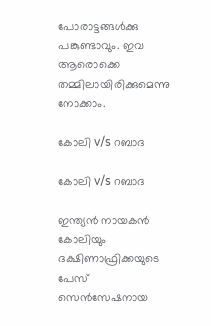പോരാട്ടങ്ങള്‍ക്കു പങ്കുണ്ടാവും. ഇവ ആരൊക്കെ തമ്മിലായിരിക്കുമെന്നു നോക്കാം.

കോലി v/s റബാദ

കോലി v/s റബാദ

ഇന്ത്യന്‍ നായകന്‍ കോലിയും ദക്ഷിണാഫ്രിക്കയുടെ പേസ് സെന്‍സേഷനായ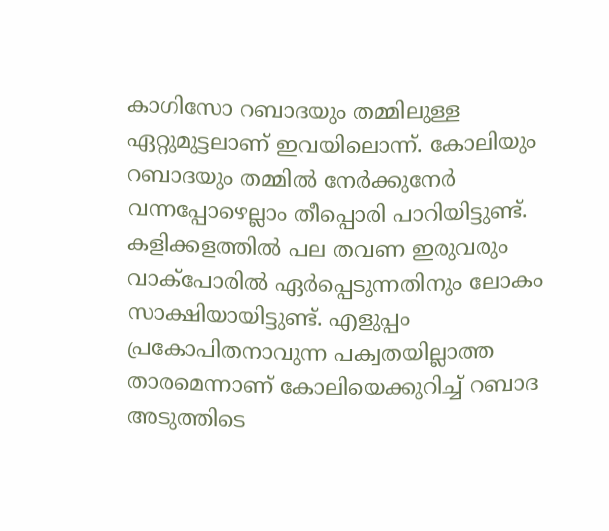കാഗിസോ റബാദയും തമ്മിലുള്ള ഏറ്റുമുട്ടലാണ് ഇവയിലൊന്ന്. കോലിയും റബാദയും തമ്മില്‍ നേര്‍ക്കുനേര്‍ വന്നപ്പോഴെല്ലാം തീപ്പൊരി പാറിയിട്ടുണ്ട്. കളിക്കളത്തില്‍ പല തവണ ഇരുവരും വാക്‌പോരില്‍ ഏര്‍പ്പെടുന്നതിനും ലോകം സാക്ഷിയായിട്ടുണ്ട്. എളുപ്പം പ്രകോപിതനാവുന്ന പക്വതയില്ലാത്ത താരമെന്നാണ് കോലിയെക്കുറിച്ച് റബാദ അടുത്തിടെ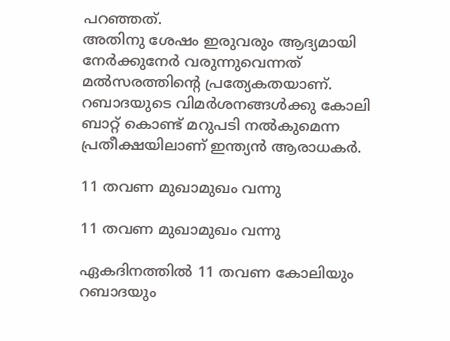പറഞ്ഞത്.
അതിനു ശേഷം ഇരുവരും ആദ്യമായി നേര്‍ക്കുനേര്‍ വരുന്നുവെന്നത് മല്‍സരത്തിന്റെ പ്രത്യേകതയാണ്. റബാദയുടെ വിമര്‍ശനങ്ങള്‍ക്കു കോലി ബാറ്റ് കൊണ്ട് മറുപടി നല്‍കുമെന്ന പ്രതീക്ഷയിലാണ് ഇന്ത്യന്‍ ആരാധകര്‍.

11 തവണ മുഖാമുഖം വന്നു

11 തവണ മുഖാമുഖം വന്നു

ഏകദിനത്തില്‍ 11 തവണ കോലിയും റബാദയും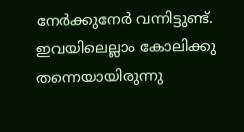നേര്‍ക്കുനേര്‍ വന്നിട്ടുണ്ട്. ഇവയിലെല്ലാം കോലിക്കു തന്നെയായിരുന്നു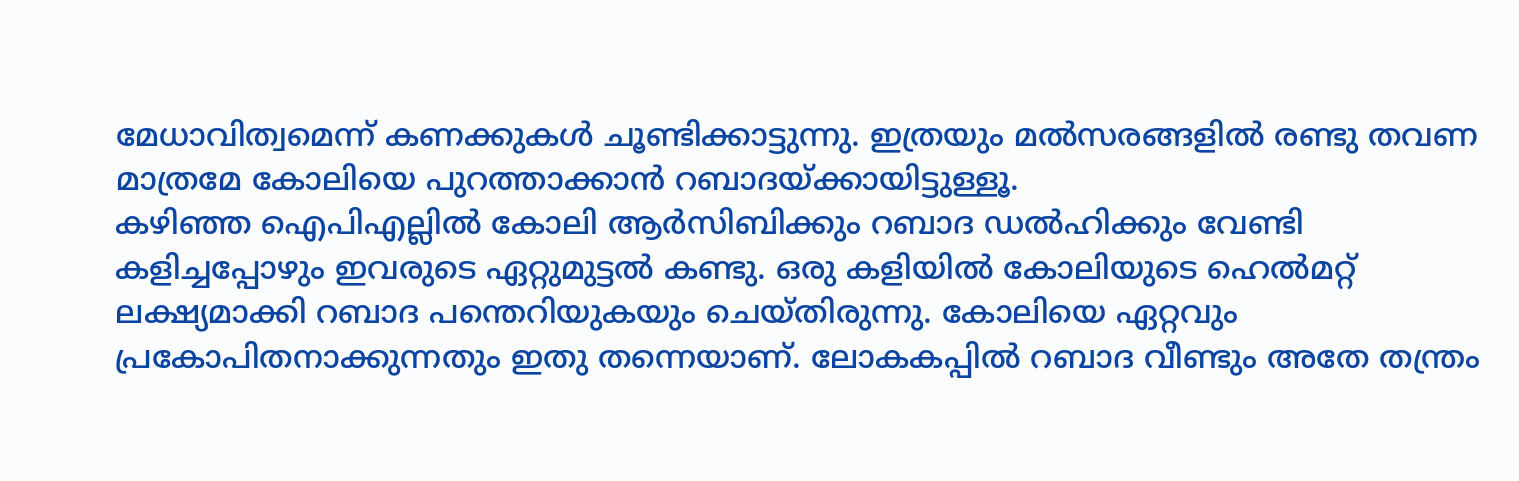മേധാവിത്വമെന്ന് കണക്കുകള്‍ ചൂണ്ടിക്കാട്ടുന്നു. ഇത്രയും മല്‍സരങ്ങളില്‍ രണ്ടു തവണ മാത്രമേ കോലിയെ പുറത്താക്കാന്‍ റബാദയ്ക്കായിട്ടുള്ളൂ.
കഴിഞ്ഞ ഐപിഎല്ലില്‍ കോലി ആര്‍സിബിക്കും റബാദ ഡല്‍ഹിക്കും വേണ്ടി കളിച്ചപ്പോഴും ഇവരുടെ ഏറ്റുമുട്ടല്‍ കണ്ടു. ഒരു കളിയില്‍ കോലിയുടെ ഹെല്‍മറ്റ് ലക്ഷ്യമാക്കി റബാദ പന്തെറിയുകയും ചെയ്തിരുന്നു. കോലിയെ ഏറ്റവും പ്രകോപിതനാക്കുന്നതും ഇതു തന്നെയാണ്. ലോകകപ്പില്‍ റബാദ വീണ്ടും അതേ തന്ത്രം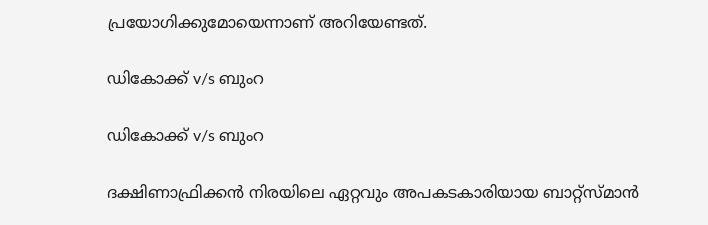പ്രയോഗിക്കുമോയെന്നാണ് അറിയേണ്ടത്.

ഡികോക്ക് v/s ബുംറ

ഡികോക്ക് v/s ബുംറ

ദക്ഷിണാഫ്രിക്കന്‍ നിരയിലെ ഏറ്റവും അപകടകാരിയായ ബാറ്റ്‌സ്മാന്‍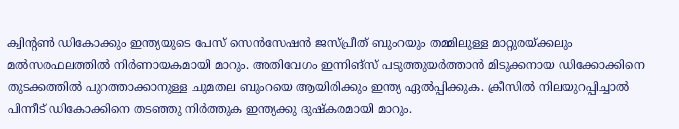ക്വിന്റണ്‍ ഡികോക്കും ഇന്ത്യയുടെ പേസ് സെന്‍സേഷന്‍ ജസ്പ്രീത് ബുംറയും തമ്മിലുള്ള മാറ്റുരയ്ക്കലും മല്‍സരഫലത്തില്‍ നിര്‍ണായകമായി മാറും. അതിവേഗം ഇന്നിങ്‌സ് പടുത്തുയര്‍ത്താന്‍ മിടുക്കനായ ഡിക്കോക്കിനെ തുടക്കത്തില്‍ പുറത്താക്കാനുള്ള ചുമതല ബുംറയെ ആയിരിക്കും ഇന്ത്യ ഏല്‍പ്പിക്കുക. ക്രീസില്‍ നിലയുറപ്പിച്ചാല്‍ പിന്നീട് ഡികോക്കിനെ തടഞ്ഞു നിര്‍ത്തുക ഇന്ത്യക്കു ദുഷ്‌കരമായി മാറും.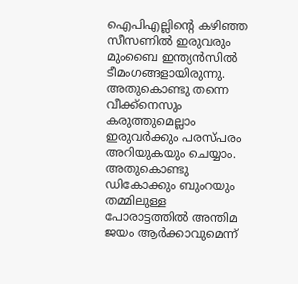ഐപിഎല്ലിന്റെ കഴിഞ്ഞ സീസണില്‍ ഇരുവരും മുംബൈ ഇന്ത്യന്‍സില്‍ ടീമംഗങ്ങളായിരുന്നു. അതുകൊണ്ടു തന്നെ വീക്ക്‌നെസും കരുത്തുമെല്ലാം ഇരുവര്‍ക്കും പരസ്പരം അറിയുകയും ചെയ്യാം. അതുകൊണ്ടു ഡികോക്കും ബുംറയും തമ്മിലുള്ള പോരാട്ടത്തില്‍ അന്തിമ ജയം ആര്‍ക്കാവുമെന്ന്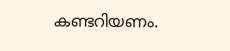കണ്ടറിയണം.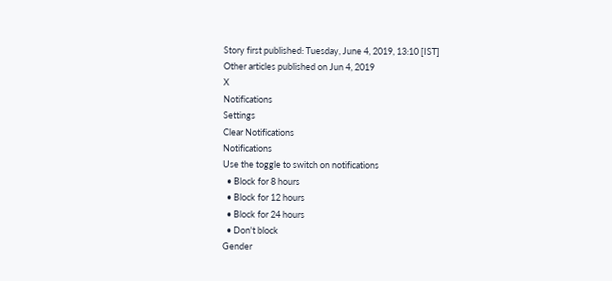Story first published: Tuesday, June 4, 2019, 13:10 [IST]
Other articles published on Jun 4, 2019
X
Notifications
Settings
Clear Notifications
Notifications
Use the toggle to switch on notifications
  • Block for 8 hours
  • Block for 12 hours
  • Block for 24 hours
  • Don't block
Gender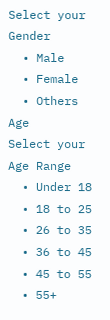Select your Gender
  • Male
  • Female
  • Others
Age
Select your Age Range
  • Under 18
  • 18 to 25
  • 26 to 35
  • 36 to 45
  • 45 to 55
  • 55+